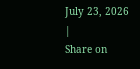July 23, 2026 |
Share on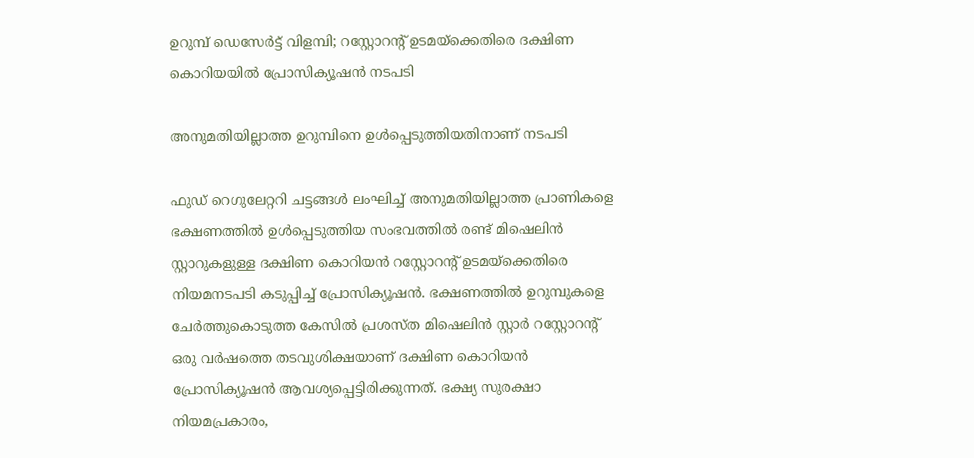ഉറുമ്പ് ഡെസേർട്ട് വിളമ്പി; റസ്റ്റോറന്റ് ഉടമയ്‌ക്കെതിരെ ദക്ഷിണ കൊറിയയിൽ പ്രോസിക്യൂഷൻ നടപടി

അനുമതിയില്ലാത്ത ഉറുമ്പിനെ ഉള്‍പ്പെടുത്തിയതിനാണ് നടപടി

ഫുഡ് റെഗുലേറ്ററി ചട്ടങ്ങള്‍ ലംഘിച്ച് അനുമതിയില്ലാത്ത പ്രാണികളെ ഭക്ഷണത്തില്‍ ഉള്‍പ്പെടുത്തിയ സംഭവത്തില്‍ രണ്ട് മിഷെലിന്‍ സ്റ്റാറുകളുള്ള ദക്ഷിണ കൊറിയന്‍ റസ്റ്റോറന്റ് ഉടമയ്ക്കെതിരെ നിയമനടപടി കടുപ്പിച്ച് പ്രോസിക്യൂഷന്‍. ഭക്ഷണത്തില്‍ ഉറുമ്പുകളെ ചേര്‍ത്തുകൊടുത്ത കേസില്‍ പ്രശസ്ത മിഷെലിന്‍ സ്റ്റാര്‍ റസ്റ്റോറന്റ് ഒരു വര്‍ഷത്തെ തടവുശിക്ഷയാണ് ദക്ഷിണ കൊറിയന്‍ പ്രോസിക്യൂഷന്‍ ആവശ്യപ്പെട്ടിരിക്കുന്നത്. ഭക്ഷ്യ സുരക്ഷാ നിയമപ്രകാരം,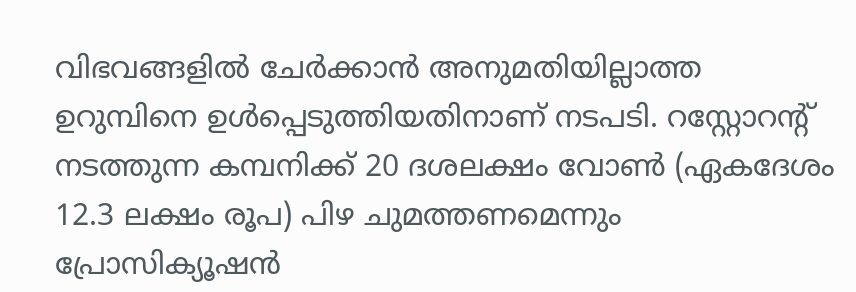വിഭവങ്ങളില്‍ ചേര്‍ക്കാന്‍ അനുമതിയില്ലാത്ത ഉറുമ്പിനെ ഉള്‍പ്പെടുത്തിയതിനാണ് നടപടി. റസ്റ്റോറന്റ് നടത്തുന്ന കമ്പനിക്ക് 20 ദശലക്ഷം വോണ്‍ (ഏകദേശം 12.3 ലക്ഷം രൂപ) പിഴ ചുമത്തണമെന്നും പ്രോസിക്യൂഷന്‍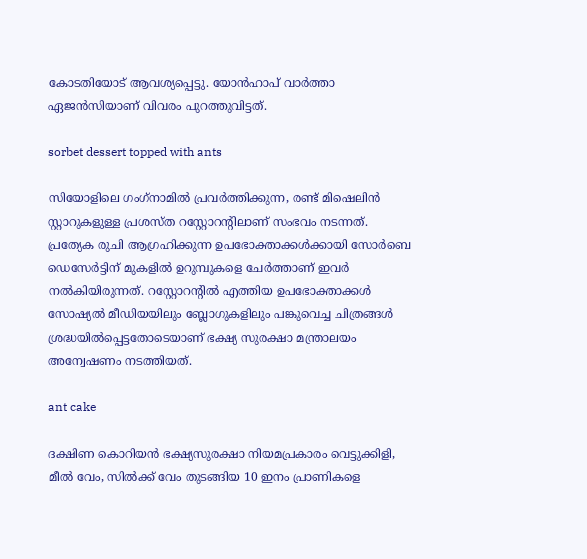കോടതിയോട് ആവശ്യപ്പെട്ടു. യോന്‍ഹാപ് വാര്‍ത്താ ഏജന്‍സിയാണ് വിവരം പുറത്തുവിട്ടത്.

sorbet dessert topped with ants

സിയോളിലെ ഗംഗ്‌നാമില്‍ പ്രവര്‍ത്തിക്കുന്ന, രണ്ട് മിഷെലിന്‍ സ്റ്റാറുകളുള്ള പ്രശസ്ത റസ്റ്റോറന്റിലാണ് സംഭവം നടന്നത്. പ്രത്യേക രുചി ആഗ്രഹിക്കുന്ന ഉപഭോക്താക്കള്‍ക്കായി സോര്‍ബെ ഡെസേര്‍ട്ടിന് മുകളില്‍ ഉറുമ്പുകളെ ചേര്‍ത്താണ് ഇവര്‍ നല്‍കിയിരുന്നത്. റസ്റ്റോറന്റില്‍ എത്തിയ ഉപഭോക്താക്കള്‍ സോഷ്യല്‍ മീഡിയയിലും ബ്ലോഗുകളിലും പങ്കുവെച്ച ചിത്രങ്ങള്‍ ശ്രദ്ധയില്‍പ്പെട്ടതോടെയാണ് ഭക്ഷ്യ സുരക്ഷാ മന്ത്രാലയം അന്വേഷണം നടത്തിയത്.

ant cake

ദക്ഷിണ കൊറിയന്‍ ഭക്ഷ്യസുരക്ഷാ നിയമപ്രകാരം വെട്ടുക്കിളി, മീല്‍ വേം, സില്‍ക്ക് വേം തുടങ്ങിയ 10 ഇനം പ്രാണികളെ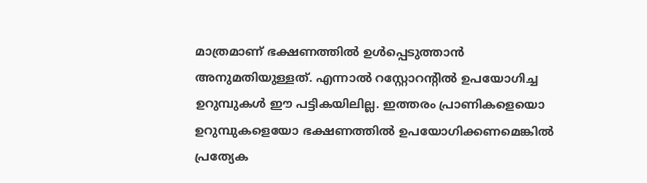മാത്രമാണ് ഭക്ഷണത്തില്‍ ഉള്‍പ്പെടുത്താന്‍ അനുമതിയുള്ളത്. എന്നാല്‍ റസ്റ്റോറന്റില്‍ ഉപയോഗിച്ച ഉറുമ്പുകള്‍ ഈ പട്ടികയിലില്ല. ഇത്തരം പ്രാണികളെയൊ ഉറുമ്പുകളെയോ ഭക്ഷണത്തില്‍ ഉപയോഗിക്കണമെങ്കില്‍ പ്രത്യേക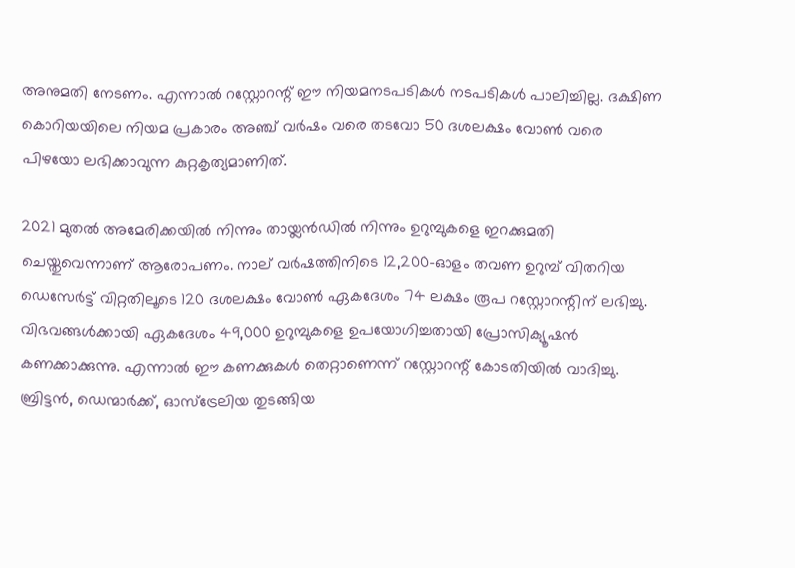അനുമതി നേടണം. എന്നാല്‍ റസ്റ്റോറന്റ് ഈ നിയമനടപടികള്‍ നടപടികള്‍ പാലിച്ചില്ല. ദക്ഷിണ കൊറിയയിലെ നിയമ പ്രകാരം അഞ്ച് വര്‍ഷം വരെ തടവോ 50 ദശലക്ഷം വോണ്‍ വരെ പിഴയോ ലഭിക്കാവുന്ന കുറ്റകൃത്യമാണിത്.

2021 മുതല്‍ അമേരിക്കയില്‍ നിന്നും തായ്ലന്‍ഡില്‍ നിന്നും ഉറുമ്പുകളെ ഇറക്കുമതി ചെയ്തുവെന്നാണ് ആരോപണം. നാല് വര്‍ഷത്തിനിടെ 12,200-ഓളം തവണ ഉറുമ്പ് വിതറിയ ഡെസേര്‍ട്ട് വിറ്റതിലൂടെ 120 ദശലക്ഷം വോണ്‍ ഏകദേശം 74 ലക്ഷം രൂപ റസ്റ്റോറന്റിന് ലഭിച്ചു. വിഭവങ്ങള്‍ക്കായി ഏകദേശം 49,000 ഉറുമ്പുകളെ ഉപയോഗിച്ചതായി പ്രോസിക്യൂഷന്‍ കണക്കാക്കുന്നു. എന്നാല്‍ ഈ കണക്കുകള്‍ തെറ്റാണെന്ന് റസ്റ്റോറന്റ് കോടതിയില്‍ വാദിച്ചു. ബ്രിട്ടന്‍, ഡെന്മാര്‍ക്ക്, ഓസ്‌ട്രേലിയ തുടങ്ങിയ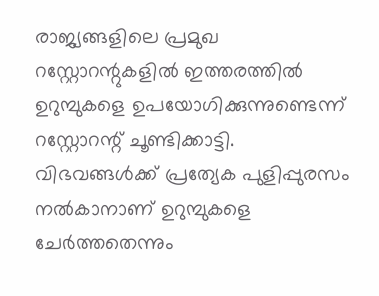രാജ്യങ്ങളിലെ പ്രമുഖ റസ്റ്റോറന്റുകളില്‍ ഇത്തരത്തില്‍ ഉറുമ്പുകളെ ഉപയോഗിക്കുന്നുണ്ടെന്ന് റസ്റ്റോറന്റ് ചൂണ്ടിക്കാട്ടി. വിഭവങ്ങള്‍ക്ക് പ്രത്യേക പുളിപ്പുരസം നല്‍കാനാണ് ഉറുമ്പുകളെ ചേര്‍ത്തതെന്നും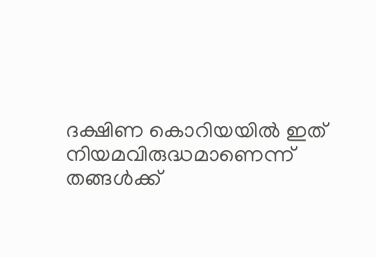ദക്ഷിണ കൊറിയയില്‍ ഇത് നിയമവിരുദ്ധമാണെന്ന് തങ്ങള്‍ക്ക്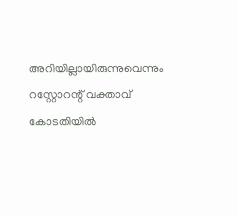അറിയില്ലായിരുന്നുവെന്നും റസ്റ്റോറന്റ് വക്താവ് കോടതിയില്‍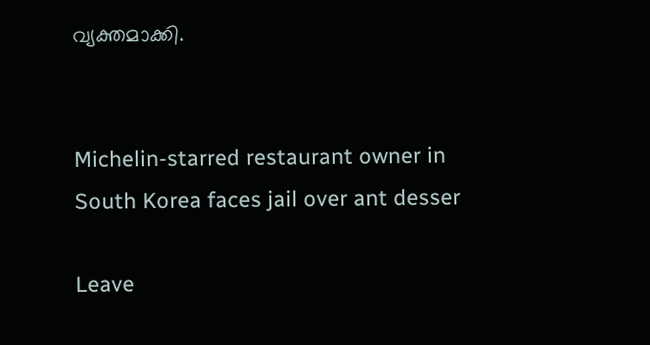വ്യക്തമാക്കി.


Michelin-starred restaurant owner in South Korea faces jail over ant desser

Leave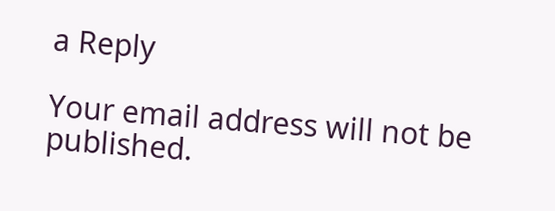a Reply

Your email address will not be published.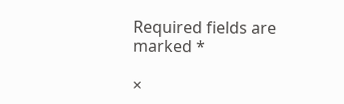Required fields are marked *

×